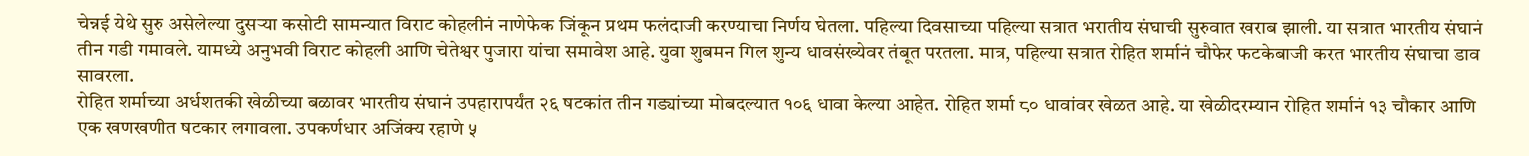चेन्नई येथे सुरु असेलेल्या दुसऱ्या कसोटी सामन्यात विराट कोहलीनं नाणेफेक जिंकून प्रथम फलंदाजी करण्याचा निर्णय घेतला. पहिल्या दिवसाच्या पहिल्या सत्रात भरातीय संघाची सुरुवात खराब झाली. या सत्रात भारतीय संघानं तीन गडी गमावले. यामध्ये अनुभवी विराट कोहली आणि चेतेश्वर पुजारा यांचा समावेश आहे. युवा शुबमन गिल शुन्य धावसंख्येवर तंबूत परतला. मात्र, पहिल्या सत्रात रोहित शर्मानं चौफेर फटकेबाजी करत भारतीय संघाचा डाव सावरला.
रोहित शर्माच्या अर्धशतकी खेळीच्या बळावर भारतीय संघानं उपहारापर्यंत २६ षटकांत तीन गड्यांच्या मोबदल्यात १०६ धावा केल्या आहेत. रोहित शर्मा ८० धावांवर खेळत आहे. या खेळीदरम्यान रोहित शर्मानं १३ चौकार आणि एक खणखणीत षटकार लगावला. उपकर्णधार अजिंक्य रहाणे ५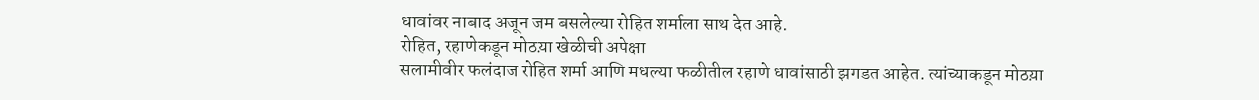धावांवर नाबाद अजून जम बसलेल्या रोहित शर्माला साथ देत आहे.
रोहित, रहाणेकडून मोठय़ा खेळीची अपेक्षा
सलामीवीर फलंदाज रोहित शर्मा आणि मधल्या फळीतील रहाणे धावांसाठी झगडत आहेत. त्यांच्याकडून मोठय़ा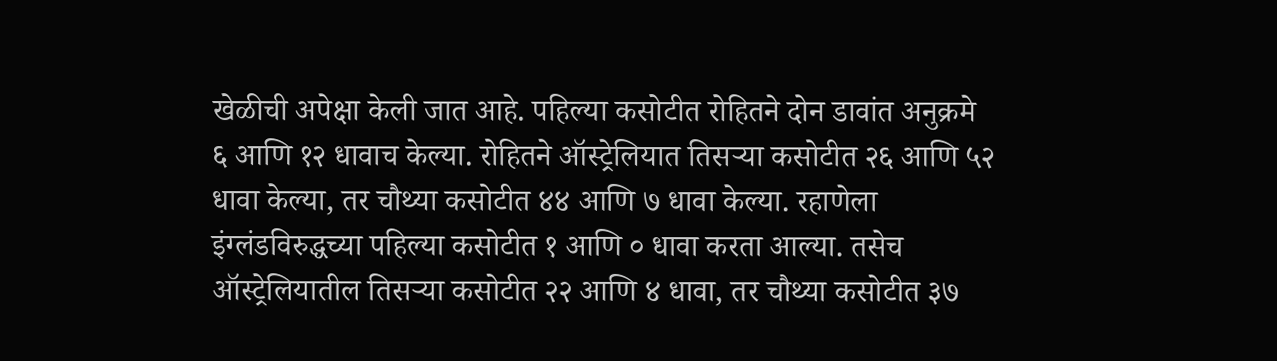खेळीची अपेक्षा केली जात आहे. पहिल्या कसोटीत रोहितने दोन डावांत अनुक्रमे ६ आणि १२ धावाच केल्या. रोहितने ऑस्ट्रेलियात तिसऱ्या कसोटीत २६ आणि ५२ धावा केल्या, तर चौथ्या कसोटीत ४४ आणि ७ धावा केल्या. रहाणेला इंग्लंडविरुद्धच्या पहिल्या कसोटीत १ आणि ० धावा करता आल्या. तसेच ऑस्ट्रेलियातील तिसऱ्या कसोटीत २२ आणि ४ धावा, तर चौथ्या कसोटीत ३७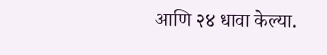आणि २४ धावा केल्या.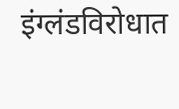इंग्लंडविरोधात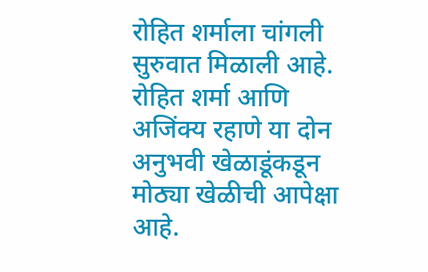रोहित शर्माला चांगली सुरुवात मिळाली आहे. रोहित शर्मा आणि अजिंक्य रहाणे या दोन अनुभवी खेळाडूंकडून मोठ्या खेळीची आपेक्षा आहे.